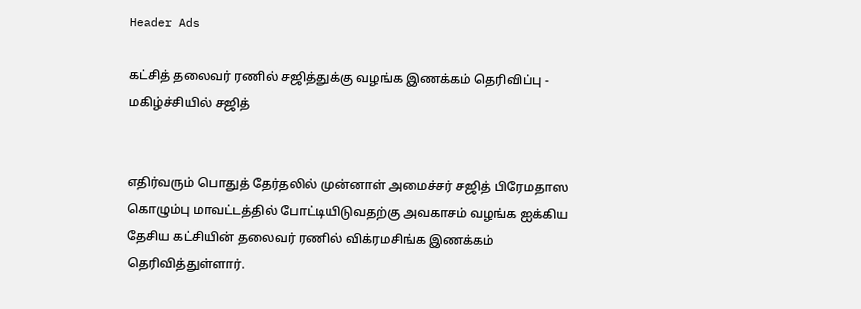Header Ads

கட்சித் தலைவர் ரணில் சஜித்துக்கு வழங்க இணக்கம் தெரிவிப்பு - மகிழ்ச்சியில் சஜித்


எதிர்வரும் பொதுத் தேர்தலில் முன்னாள் அமைச்சர் சஜித் பிரேமதாஸ கொழும்பு மாவட்டத்தில் போட்டியிடுவதற்கு அவகாசம் வழங்க ஐக்கிய தேசிய கட்சியின் தலைவர் ரணில் விக்ரமசிங்க இணக்கம் தெரிவித்துள்ளார்.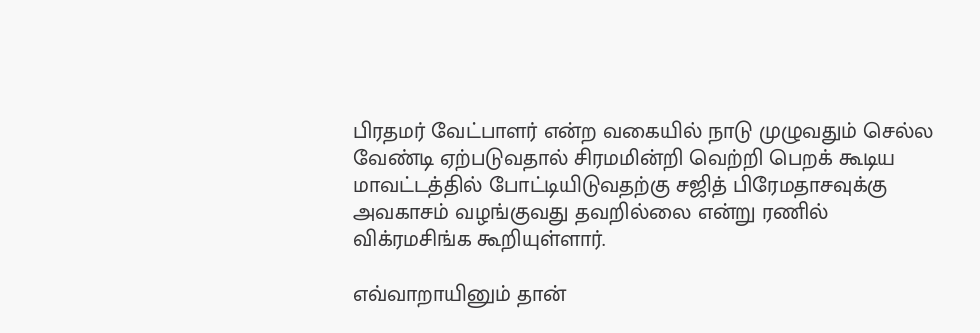பிரதமர் வேட்பாளர் என்ற வகையில் நாடு முழுவதும் செல்ல வேண்டி ஏற்படுவதால் சிரமமின்றி வெற்றி பெறக் கூடிய மாவட்டத்தில் போட்டியிடுவதற்கு சஜித் பிரேமதாசவுக்கு அவகாசம் வழங்குவது தவறில்லை என்று ரணில் விக்ரமசிங்க கூறியுள்ளார்.

எவ்வாறாயினும் தான்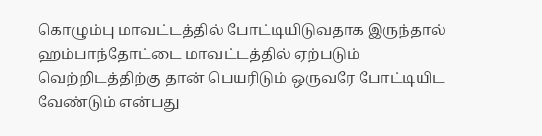கொழும்பு மாவட்டத்தில் போட்டியிடுவதாக இருந்தால் ஹம்பாந்தோட்டை மாவட்டத்தில் ஏற்படும் வெற்றிடத்திற்கு தான் பெயரிடும் ஒருவரே போட்டியிட வேண்டும் என்பது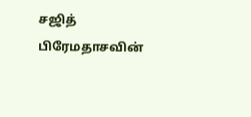சஜித் பிரேமதாசவின்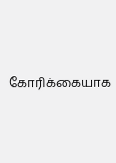கோரிக்கையாக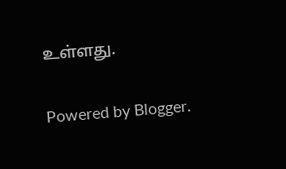உள்ளது.

Powered by Blogger.